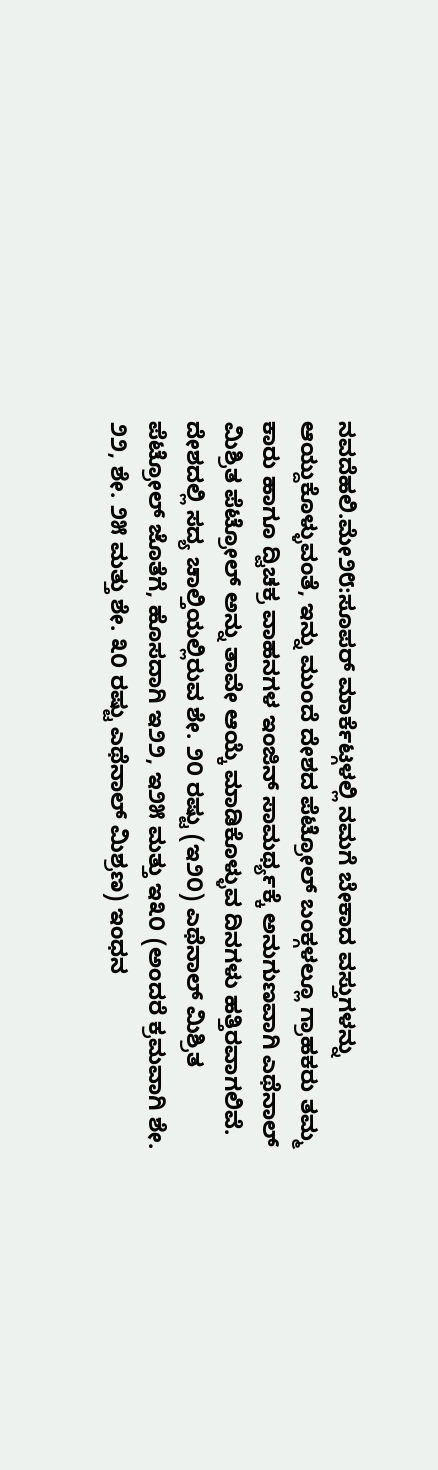ನವದೆಹಲಿ.ಮೇ೨೮:ಸೂಪರ್ ಮಾರ್ಕೆಟ್ಗಳಲ್ಲಿ ನಮಗೆ ಬೇಕಾದ ವಸ್ತುಗಳನ್ನು ಆಯ್ದುಕೊಳ್ಳುವಂತೆ, ಇನ್ನು ಮುಂದೆ ದೇಶದ ಪೆಟ್ರೋಲ್ ಬಂಕ್ಗಳಲ್ಲೂ ಗ್ರಾಹಕರು ತಮ್ಮ ಕಾರು ಹಾಗೂ ದ್ವಿಚಕ್ರ ವಾಹನಗಳ ಇಂಜಿನ್ ಸಾಮರ್ಥ್ಯಕ್ಕೆ ಅನುಗುಣವಾಗಿ ಎಥೆನಾಲ್ ಮಿಶ್ರಿತ ಪೆಟ್ರೋಲ್ ಅನ್ನು ತಾವೇ ಆಯ್ಕೆ ಮಾಡಿಕೊಳ್ಳುವ ದಿನಗಳು ಹತ್ತಿರವಾಗಲಿವೆ.
ದೇಶದಲ್ಲಿ ಸದ್ಯ ಚಾಲ್ತಿಯಲ್ಲಿರುವ ಶೇ. ೨೦ ರಷ್ಟು (ಇ೨೦) ಎಥೆನಾಲ್ ಮಿಶ್ರಿತ ಪೆಟ್ರೋಲ್ ಜೊತೆಗೆ, ಹೊಸದಾಗಿ ಇ೨೨, ಇ೨೫ ಮತ್ತು ಇ೩೦ (ಅಂದರೆ ಕ್ರಮವಾಗಿ ಶೇ. ೨೨, ಶೇ. ೨೫ ಮತ್ತು ಶೇ. ೩೦ ರಷ್ಟು ಎಥೆನಾಲ್ ಮಿಶ್ರಣ) ಇಂಧನ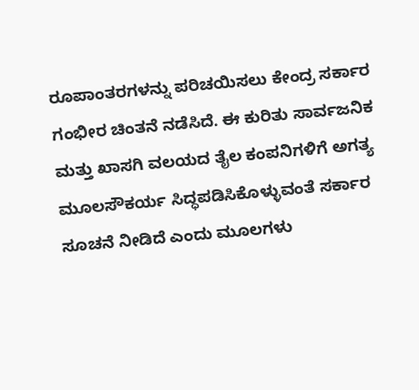ರೂಪಾಂತರಗಳನ್ನು ಪರಿಚಯಿಸಲು ಕೇಂದ್ರ ಸರ್ಕಾರ ಗಂಭೀರ ಚಿಂತನೆ ನಡೆಸಿದೆ. ಈ ಕುರಿತು ಸಾರ್ವಜನಿಕ ಮತ್ತು ಖಾಸಗಿ ವಲಯದ ತೈಲ ಕಂಪನಿಗಳಿಗೆ ಅಗತ್ಯ ಮೂಲಸೌಕರ್ಯ ಸಿದ್ಧಪಡಿಸಿಕೊಳ್ಳುವಂತೆ ಸರ್ಕಾರ ಸೂಚನೆ ನೀಡಿದೆ ಎಂದು ಮೂಲಗಳು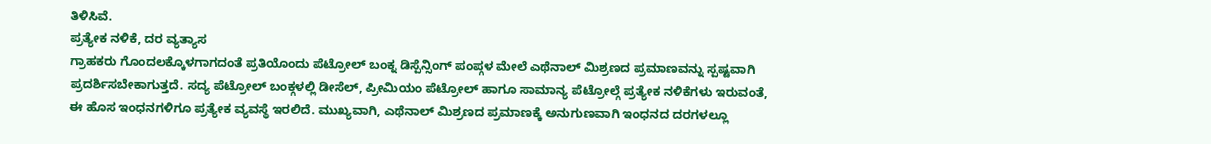ತಿಳಿಸಿವೆ.
ಪ್ರತ್ಯೇಕ ನಳಿಕೆ, ದರ ವ್ಯತ್ಯಾಸ
ಗ್ರಾಹಕರು ಗೊಂದಲಕ್ಕೊಳಗಾಗದಂತೆ ಪ್ರತಿಯೊಂದು ಪೆಟ್ರೋಲ್ ಬಂಕ್ನ ಡಿಸ್ಪೆನ್ಸಿಂಗ್ ಪಂಪ್ಗಳ ಮೇಲೆ ಎಥೆನಾಲ್ ಮಿಶ್ರಣದ ಪ್ರಮಾಣವನ್ನು ಸ್ಪಷ್ಟವಾಗಿ ಪ್ರದರ್ಶಿಸಬೇಕಾಗುತ್ತದೆ. ಸದ್ಯ ಪೆಟ್ರೋಲ್ ಬಂಕ್ಗಳಲ್ಲಿ ಡೀಸೆಲ್, ಪ್ರೀಮಿಯಂ ಪೆಟ್ರೋಲ್ ಹಾಗೂ ಸಾಮಾನ್ಯ ಪೆಟ್ರೋಲ್ಗೆ ಪ್ರತ್ಯೇಕ ನಳಿಕೆಗಳು ಇರುವಂತೆ, ಈ ಹೊಸ ಇಂಧನಗಳಿಗೂ ಪ್ರತ್ಯೇಕ ವ್ಯವಸ್ಥೆ ಇರಲಿದೆ. ಮುಖ್ಯವಾಗಿ, ಎಥೆನಾಲ್ ಮಿಶ್ರಣದ ಪ್ರಮಾಣಕ್ಕೆ ಅನುಗುಣವಾಗಿ ಇಂಧನದ ದರಗಳಲ್ಲೂ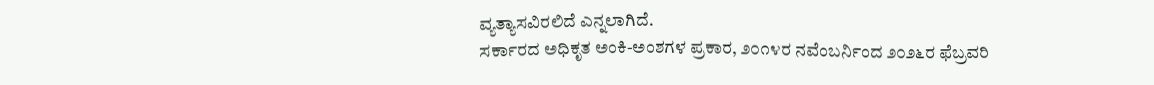ವ್ಯತ್ಯಾಸವಿರಲಿದೆ ಎನ್ನಲಾಗಿದೆ.
ಸರ್ಕಾರದ ಅಧಿಕೃತ ಅಂಕಿ-ಅಂಶಗಳ ಪ್ರಕಾರ, ೨೦೧೪ರ ನವೆಂಬರ್ನಿಂದ ೨೦೨೬ರ ಫೆಬ್ರವರಿ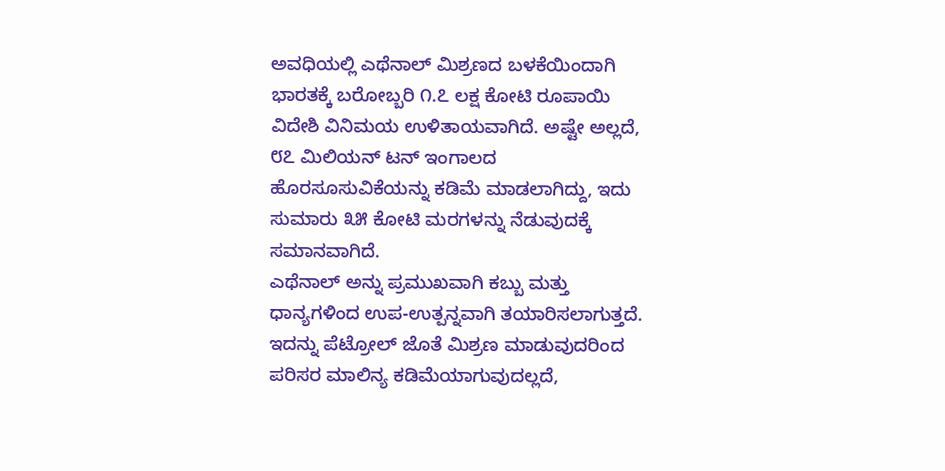ಅವಧಿಯಲ್ಲಿ ಎಥೆನಾಲ್ ಮಿಶ್ರಣದ ಬಳಕೆಯಿಂದಾಗಿ ಭಾರತಕ್ಕೆ ಬರೋಬ್ಬರಿ ೧.೭ ಲಕ್ಷ ಕೋಟಿ ರೂಪಾಯಿ ವಿದೇಶಿ ವಿನಿಮಯ ಉಳಿತಾಯವಾಗಿದೆ. ಅಷ್ಟೇ ಅಲ್ಲದೆ, ೮೭ ಮಿಲಿಯನ್ ಟನ್ ಇಂಗಾಲದ ಹೊರಸೂಸುವಿಕೆಯನ್ನು ಕಡಿಮೆ ಮಾಡಲಾಗಿದ್ದು, ಇದು ಸುಮಾರು ೩೫ ಕೋಟಿ ಮರಗಳನ್ನು ನೆಡುವುದಕ್ಕೆ ಸಮಾನವಾಗಿದೆ.
ಎಥೆನಾಲ್ ಅನ್ನು ಪ್ರಮುಖವಾಗಿ ಕಬ್ಬು ಮತ್ತು ಧಾನ್ಯಗಳಿಂದ ಉಪ-ಉತ್ಪನ್ನವಾಗಿ ತಯಾರಿಸಲಾಗುತ್ತದೆ. ಇದನ್ನು ಪೆಟ್ರೋಲ್ ಜೊತೆ ಮಿಶ್ರಣ ಮಾಡುವುದರಿಂದ ಪರಿಸರ ಮಾಲಿನ್ಯ ಕಡಿಮೆಯಾಗುವುದಲ್ಲದೆ,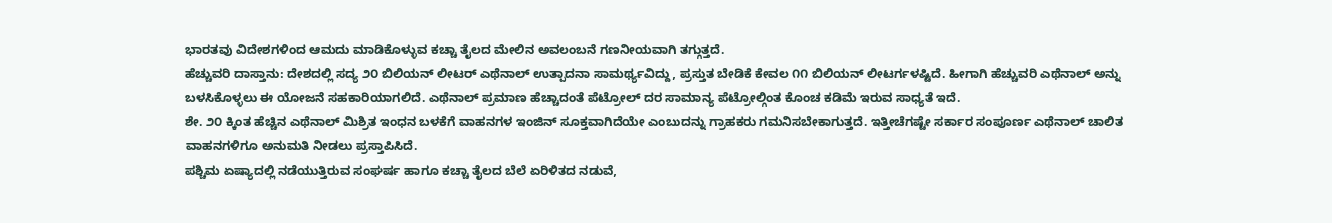ಭಾರತವು ವಿದೇಶಗಳಿಂದ ಆಮದು ಮಾಡಿಕೊಳ್ಳುವ ಕಚ್ಚಾ ತೈಲದ ಮೇಲಿನ ಅವಲಂಬನೆ ಗಣನೀಯವಾಗಿ ತಗ್ಗುತ್ತದೆ.
ಹೆಚ್ಚುವರಿ ದಾಸ್ತಾನು: ದೇಶದಲ್ಲಿ ಸದ್ಯ ೨೦ ಬಿಲಿಯನ್ ಲೀಟರ್ ಎಥೆನಾಲ್ ಉತ್ಪಾದನಾ ಸಾಮರ್ಥ್ಯವಿದ್ದು, ಪ್ರಸ್ತುತ ಬೇಡಿಕೆ ಕೇವಲ ೧೧ ಬಿಲಿಯನ್ ಲೀಟರ್ಗಳಷ್ಟಿದೆ. ಹೀಗಾಗಿ ಹೆಚ್ಚುವರಿ ಎಥೆನಾಲ್ ಅನ್ನು ಬಳಸಿಕೊಳ್ಳಲು ಈ ಯೋಜನೆ ಸಹಕಾರಿಯಾಗಲಿದೆ. ಎಥೆನಾಲ್ ಪ್ರಮಾಣ ಹೆಚ್ಚಾದಂತೆ ಪೆಟ್ರೋಲ್ ದರ ಸಾಮಾನ್ಯ ಪೆಟ್ರೋಲ್ಗಿಂತ ಕೊಂಚ ಕಡಿಮೆ ಇರುವ ಸಾಧ್ಯತೆ ಇದೆ.
ಶೇ. ೨೦ ಕ್ಕಿಂತ ಹೆಚ್ಚಿನ ಎಥೆನಾಲ್ ಮಿಶ್ರಿತ ಇಂಧನ ಬಳಕೆಗೆ ವಾಹನಗಳ ಇಂಜಿನ್ ಸೂಕ್ತವಾಗಿದೆಯೇ ಎಂಬುದನ್ನು ಗ್ರಾಹಕರು ಗಮನಿಸಬೇಕಾಗುತ್ತದೆ. ಇತ್ತೀಚೆಗಷ್ಟೇ ಸರ್ಕಾರ ಸಂಪೂರ್ಣ ಎಥೆನಾಲ್ ಚಾಲಿತ ವಾಹನಗಳಿಗೂ ಅನುಮತಿ ನೀಡಲು ಪ್ರಸ್ತಾಪಿಸಿದೆ.
ಪಶ್ಚಿಮ ಏಷ್ಯಾದಲ್ಲಿ ನಡೆಯುತ್ತಿರುವ ಸಂಘರ್ಷ ಹಾಗೂ ಕಚ್ಚಾ ತೈಲದ ಬೆಲೆ ಏರಿಳಿತದ ನಡುವೆ,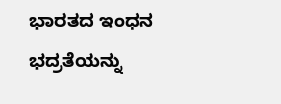ಭಾರತದ ಇಂಧನ ಭದ್ರತೆಯನ್ನು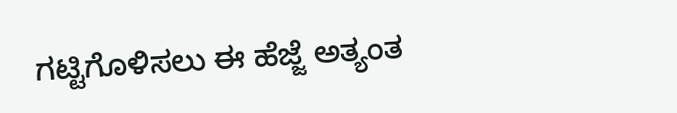ಗಟ್ಟಿಗೊಳಿಸಲು ಈ ಹೆಜ್ಜೆ ಅತ್ಯಂತ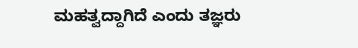ಮಹತ್ವದ್ದಾಗಿದೆ ಎಂದು ತಜ್ಞರು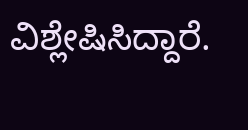ವಿಶ್ಲೇಷಿಸಿದ್ದಾರೆ.